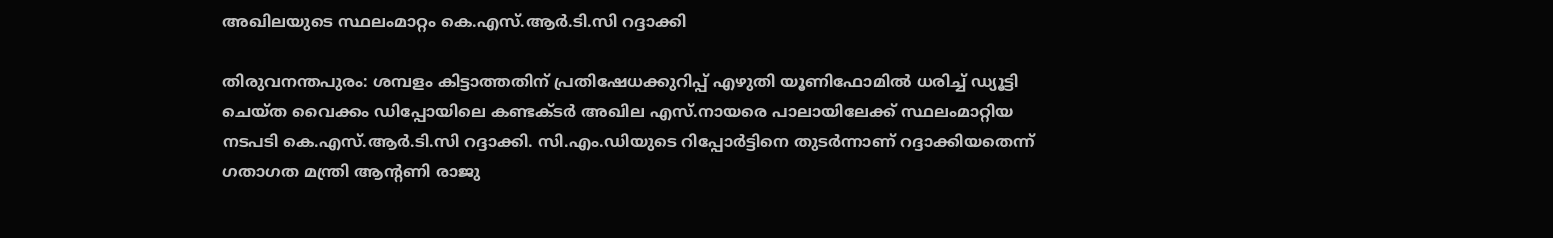അഖിലയുടെ സ്ഥലംമാറ്റം കെ.എസ്.ആര്‍.ടി.സി റദ്ദാക്കി

തിരുവനന്തപുരം: ശമ്പളം കിട്ടാത്തതിന് പ്രതിഷേധക്കുറിപ്പ് എഴുതി യൂണിഫോമില്‍ ധരിച്ച് ഡ്യൂട്ടി ചെയ്ത വൈക്കം ഡിപ്പോയിലെ കണ്ടക്ടര്‍ അഖില എസ്.നായരെ പാലായിലേക്ക് സ്ഥലംമാറ്റിയ നടപടി കെ.എസ്.ആര്‍.ടി.സി റദ്ദാക്കി. സി.എം.ഡിയുടെ റിപ്പോര്‍ട്ടിനെ തുടര്‍ന്നാണ് റദ്ദാക്കിയതെന്ന് ഗതാഗത മന്ത്രി ആന്റണി രാജു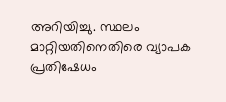അറിയിച്ചു. സ്ഥലം മാറ്റിയതിനെതിരെ വ്യാപക പ്രതിഷേധം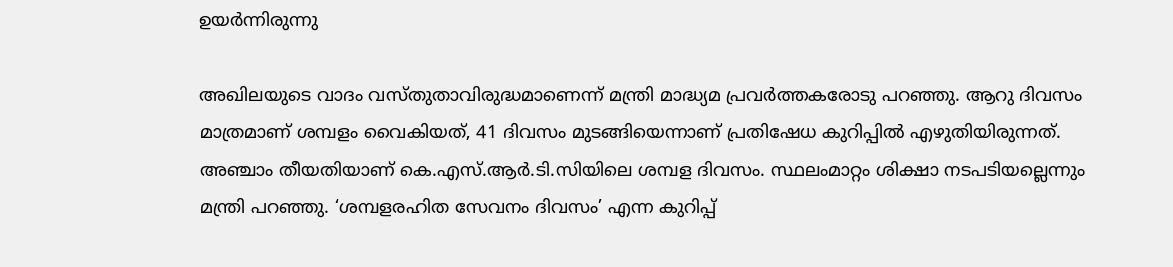ഉയര്‍ന്നിരുന്നു

അഖിലയുടെ വാദം വസ്തുതാവിരുദ്ധമാണെന്ന് മന്ത്രി മാദ്ധ്യമ പ്രവര്‍ത്തകരോടു പറഞ്ഞു. ആറു ദിവസം മാത്രമാണ് ശമ്പളം വൈകിയത്, 41 ദിവസം മുടങ്ങിയെന്നാണ് പ്രതിഷേധ കുറിപ്പില്‍ എഴുതിയിരുന്നത്. അഞ്ചാം തീയതിയാണ് കെ.എസ്.ആര്‍.ടി.സിയിലെ ശമ്പള ദിവസം. സ്ഥലംമാറ്റം ശിക്ഷാ നടപടിയല്ലെന്നും മന്ത്രി പറഞ്ഞു. ‘ശമ്പളരഹിത സേവനം ദിവസം’ എന്ന കുറിപ്പ്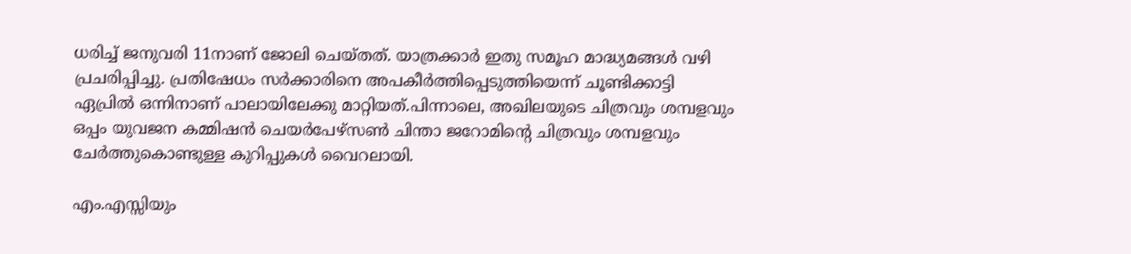ധരിച്ച് ജനുവരി 11നാണ് ജോലി ചെയ്തത്. യാത്രക്കാര്‍ ഇതു സമൂഹ മാദ്ധ്യമങ്ങള്‍ വഴി പ്രചരിപ്പിച്ചു. പ്രതിഷേധം സര്‍ക്കാരിനെ അപകീര്‍ത്തിപ്പെടുത്തിയെന്ന് ചൂണ്ടിക്കാട്ടി ഏപ്രില്‍ ഒന്നിനാണ് പാലായിലേക്കു മാറ്റിയത്.പിന്നാലെ, അഖിലയുടെ ചിത്രവും ശമ്പളവും ഒപ്പം യുവജന കമ്മിഷന്‍ ചെയര്‍പേഴ്‌സണ്‍ ചിന്താ ജറോമിന്റെ ചിത്രവും ശമ്പളവും ചേര്‍ത്തുകൊണ്ടുള്ള കുറിപ്പുകള്‍ വൈറലായി.

എം.എസ്സിയും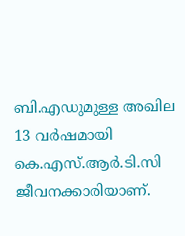ബി.എഡുമുള്ള അഖില 13 വര്‍ഷമായി കെ.എസ്.ആര്‍.ടി.സി ജീവനക്കാരിയാണ്.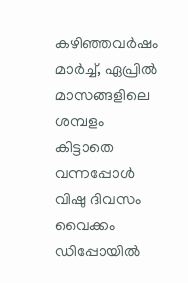കഴിഞ്ഞവര്‍ഷം മാര്‍ച്ച്, ഏപ്രില്‍ മാസങ്ങളിലെ ശമ്പളം കിട്ടാതെ വന്നപ്പോള്‍ വിഷു ദിവസം വൈക്കം ഡിപ്പോയില്‍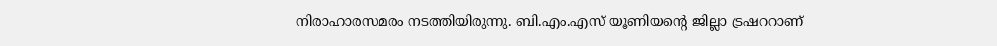നിരാഹാരസമരം നടത്തിയിരുന്നു. ബി.എം.എസ് യൂണിയന്റെ ജില്ലാ ട്രഷററാണ്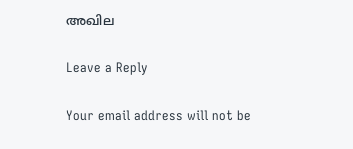അഖില

Leave a Reply

Your email address will not be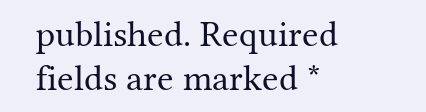published. Required fields are marked *